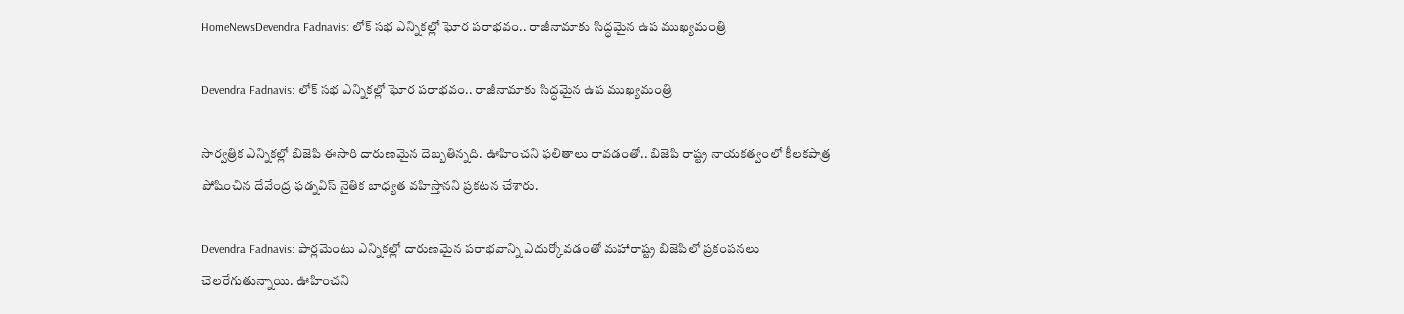HomeNewsDevendra Fadnavis: లోక్ సభ ఎన్నికల్లో ఘోర పరాభవం.. రాజీనామాకు సిద్ధమైన ఉప ముఖ్యమంత్రి

Devendra Fadnavis: లోక్ సభ ఎన్నికల్లో ఘోర పరాభవం.. రాజీనామాకు సిద్ధమైన ఉప ముఖ్యమంత్రి

సార్వత్రిక ఎన్నికల్లో బిజెపి ఈసారి దారుణమైన దెబ్బతిన్నది. ఊహించని ఫలితాలు రావడంతో.. బిజెపి రాష్ట్ర నాయకత్వంలో కీలకపాత్ర పోషించిన దేవేంద్ర ఫడ్నవిస్ నైతిక బాధ్యత వహిస్తానని ప్రకటన చేశారు.

Devendra Fadnavis: పార్లమెంటు ఎన్నికల్లో దారుణమైన పరాభవాన్ని ఎదుర్కోవడంతో మహారాష్ట్ర బిజెపిలో ప్రకంపనలు చెలరేగుతున్నాయి. ఊహించని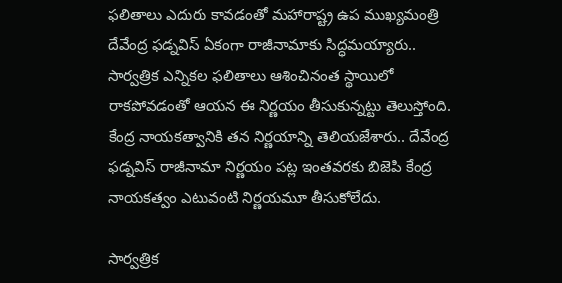ఫలితాలు ఎదురు కావడంతో మహారాష్ట్ర ఉప ముఖ్యమంత్రి దేవేంద్ర ఫడ్నవిస్ ఏకంగా రాజీనామాకు సిద్ధమయ్యారు.. సార్వత్రిక ఎన్నికల ఫలితాలు ఆశించినంత స్థాయిలో రాకపోవడంతో ఆయన ఈ నిర్ణయం తీసుకున్నట్టు తెలుస్తోంది. కేంద్ర నాయకత్వానికి తన నిర్ణయాన్ని తెలియజేశారు.. దేవేంద్ర ఫడ్నవిస్ రాజీనామా నిర్ణయం పట్ల ఇంతవరకు బిజెపి కేంద్ర నాయకత్వం ఎటువంటి నిర్ణయమూ తీసుకోలేదు.

సార్వత్రిక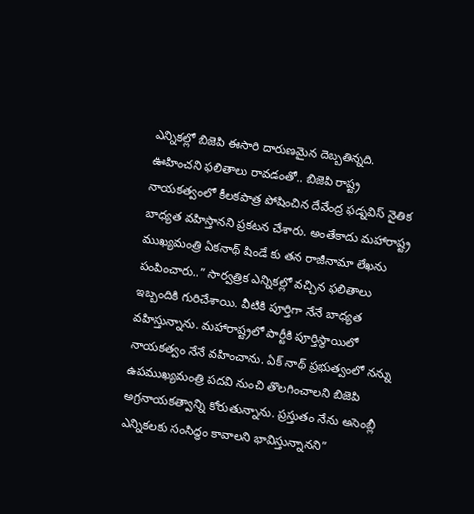ఎన్నికల్లో బిజెపి ఈసారి దారుణమైన దెబ్బతిన్నది. ఊహించని ఫలితాలు రావడంతో.. బిజెపి రాష్ట్ర నాయకత్వంలో కీలకపాత్ర పోషించిన దేవేంద్ర ఫడ్నవిస్ నైతిక బాధ్యత వహిస్తానని ప్రకటన చేశారు. అంతేకాదు మహారాష్ట్ర ముఖ్యమంత్రి ఏకనాథ్ షిండే కు తన రాజీనామా లేఖను పంపించారు..” సార్వత్రిక ఎన్నికల్లో వచ్చిన ఫలితాలు ఇబ్బందికి గురిచేశాయి. వీటికి పూర్తిగా నేనే బాధ్యత వహిస్తున్నాను. మహారాష్ట్రలో పార్టీకి పూర్తిస్థాయిలో నాయకత్వం నేనే వహించాను. ఏక్ నాథ్ ప్రభుత్వంలో నన్ను ఉపముఖ్యమంత్రి పదవి నుంచి తొలగించాలని బిజెపి అగ్రనాయకత్వాన్ని కోరుతున్నాను. ప్రస్తుతం నేను అసెంబ్లీ ఎన్నికలకు సంసిద్ధం కావాలని భావిస్తున్నానని”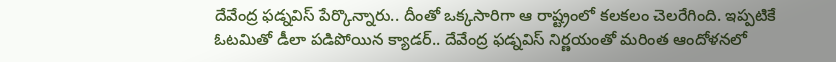దేవేంద్ర ఫడ్నవిస్ పేర్కొన్నారు.. దీంతో ఒక్కసారిగా ఆ రాష్ట్రంలో కలకలం చెలరేగింది. ఇప్పటికే ఓటమితో డీలా పడిపోయిన క్యాడర్.. దేవేంద్ర ఫడ్నవిస్ నిర్ణయంతో మరింత ఆందోళనలో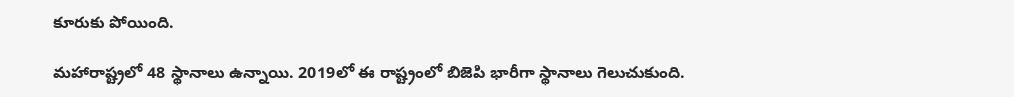కూరుకు పోయింది.

మహారాష్ట్రలో 48 స్థానాలు ఉన్నాయి. 2019లో ఈ రాష్ట్రంలో బిజెపి భారీగా స్థానాలు గెలుచుకుంది.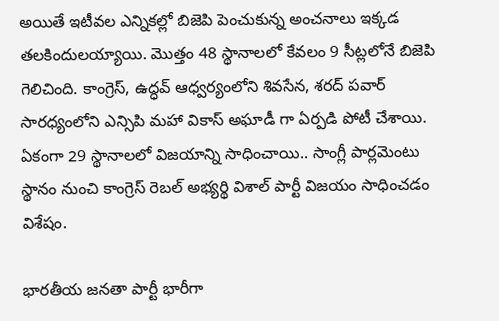అయితే ఇటీవల ఎన్నికల్లో బిజెపి పెంచుకున్న అంచనాలు ఇక్కడ తలకిందులయ్యాయి. మొత్తం 48 స్థానాలలో కేవలం 9 సీట్లలోనే బిజెపి గెలిచింది. కాంగ్రెస్, ఉద్ధవ్ ఆధ్వర్యంలోని శివసేన, శరద్ పవార్ సారధ్యంలోని ఎన్సిపి మహా వికాస్ అఘాడీ గా ఏర్పడి పోటీ చేశాయి. ఏకంగా 29 స్థానాలలో విజయాన్ని సాధించాయి.. సాంగ్లీ పార్లమెంటు స్థానం నుంచి కాంగ్రెస్ రెబల్ అభ్యర్థి విశాల్ పార్టీ విజయం సాధించడం విశేషం.

భారతీయ జనతా పార్టీ భారీగా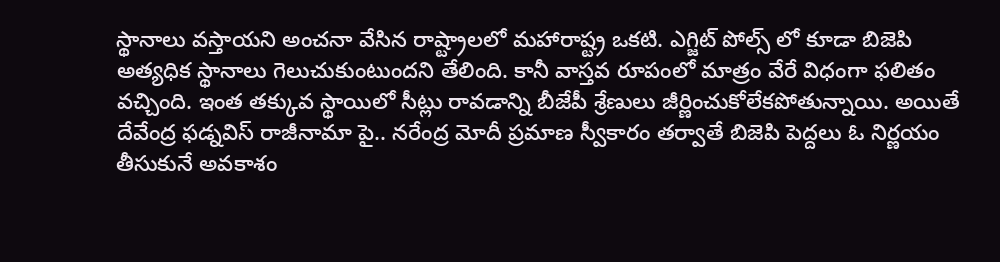స్థానాలు వస్తాయని అంచనా వేసిన రాష్ట్రాలలో మహారాష్ట్ర ఒకటి. ఎగ్జిట్ పోల్స్ లో కూడా బిజెపి అత్యధిక స్థానాలు గెలుచుకుంటుందని తేలింది. కానీ వాస్తవ రూపంలో మాత్రం వేరే విధంగా ఫలితం వచ్చింది. ఇంత తక్కువ స్థాయిలో సీట్లు రావడాన్ని బీజేపీ శ్రేణులు జీర్ణించుకోలేకపోతున్నాయి. అయితే దేవేంద్ర ఫడ్నవిస్ రాజీనామా పై.. నరేంద్ర మోదీ ప్రమాణ స్వీకారం తర్వాతే బిజెపి పెద్దలు ఓ నిర్ణయం తీసుకునే అవకాశం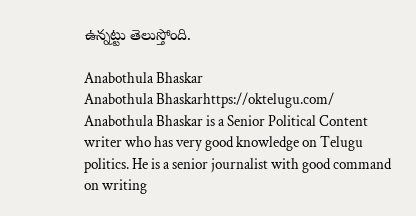ఉన్నట్టు తెలుస్తోంది.

Anabothula Bhaskar
Anabothula Bhaskarhttps://oktelugu.com/
Anabothula Bhaskar is a Senior Political Content writer who has very good knowledge on Telugu politics. He is a senior journalist with good command on writing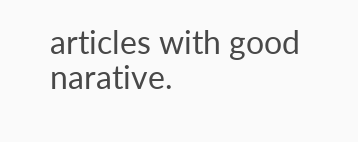articles with good narative.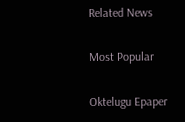Related News

Most Popular

Oktelugu Epaper